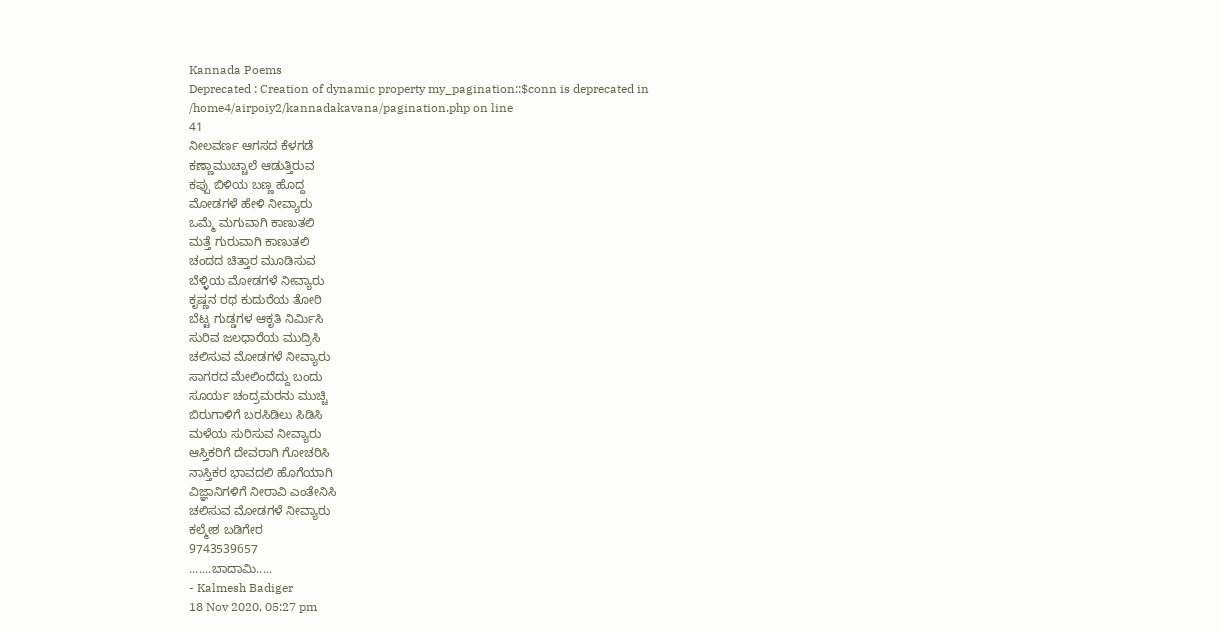Kannada Poems
Deprecated : Creation of dynamic property my_pagination::$conn is deprecated in
/home4/airpoiy2/kannadakavana/pagination.php on line
41
ನೀಲವರ್ಣ ಆಗಸದ ಕೆಳಗಡೆ
ಕಣ್ಣಾಮುಚ್ಚಾಲೆ ಆಡುತ್ತಿರುವ
ಕಪ್ಪು ಬಿಳಿಯ ಬಣ್ಣ ಹೊದ್ದ
ಮೋಡಗಳೆ ಹೇಳಿ ನೀವ್ಯಾರು
ಒಮ್ಮೆ ಮಗುವಾಗಿ ಕಾಣುತಲಿ
ಮತ್ತೆ ಗುರುವಾಗಿ ಕಾಣುತಲಿ
ಚಂದದ ಚಿತ್ತಾರ ಮೂಡಿಸುವ
ಬೆಳ್ಳಿಯ ಮೋಡಗಳೆ ನೀವ್ಯಾರು
ಕೃಷ್ಣನ ರಥ ಕುದುರೆಯ ತೋರಿ
ಬೆಟ್ಟ ಗುಡ್ಡಗಳ ಆಕೃತಿ ನಿರ್ಮಿಸಿ
ಸುರಿವ ಜಲಧಾರೆಯ ಮುದ್ರಿಸಿ
ಚಲಿಸುವ ಮೋಡಗಳೆ ನೀವ್ಯಾರು
ಸಾಗರದ ಮೇಲಿಂದೆದ್ದು ಬಂದು
ಸೂರ್ಯ ಚಂದ್ರಮರನು ಮುಚ್ಚಿ
ಬಿರುಗಾಳಿಗೆ ಬರಸಿಡಿಲು ಸಿಡಿಸಿ
ಮಳೆಯ ಸುರಿಸುವ ನೀವ್ಯಾರು
ಆಸ್ತಿಕರಿಗೆ ದೇವರಾಗಿ ಗೋಚರಿಸಿ
ನಾಸ್ತಿಕರ ಭಾವದಲಿ ಹೊಗೆಯಾಗಿ
ವಿಜ್ಞಾನಿಗಳಿಗೆ ನೀರಾವಿ ಎಂತೇನಿಸಿ
ಚಲಿಸುವ ಮೋಡಗಳೆ ನೀವ್ಯಾರು
ಕಲ್ಮೇಶ ಬಡಿಗೇರ
9743539657
.......ಬಾದಾಮಿ.....
- Kalmesh Badiger
18 Nov 2020, 05:27 pm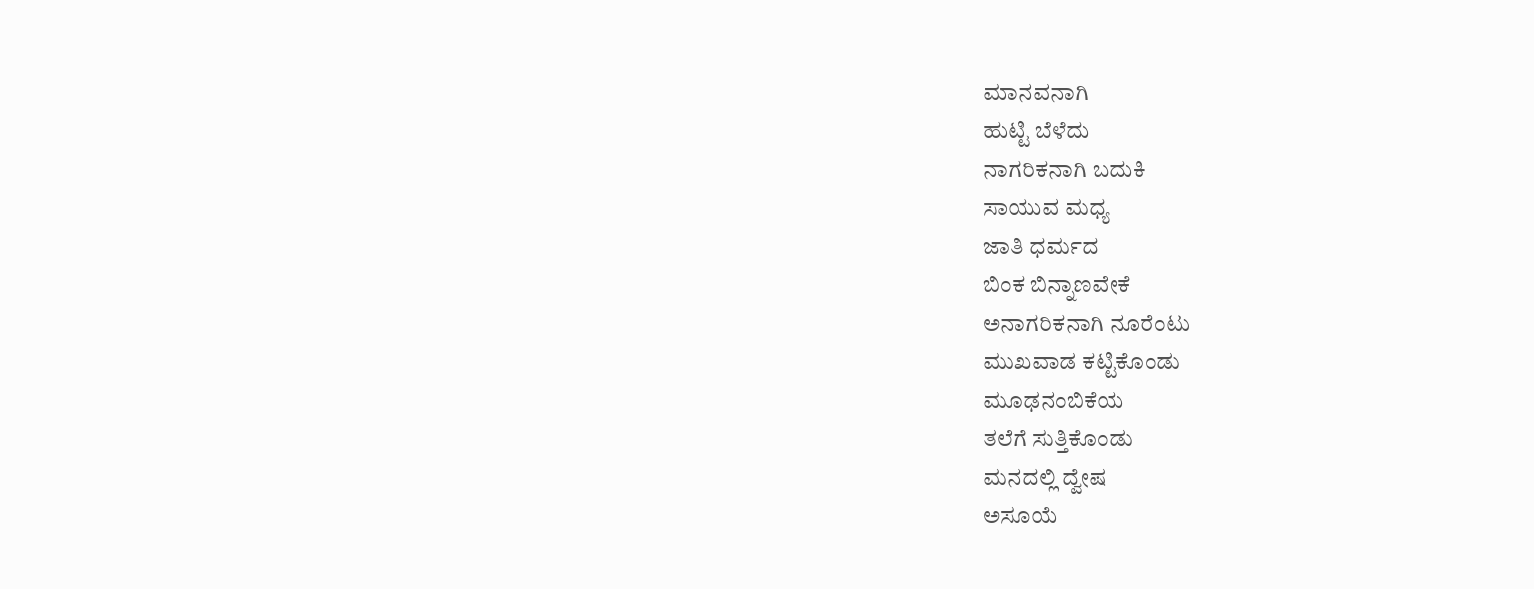ಮಾನವನಾಗಿ
ಹುಟ್ಟಿ ಬೆಳೆದು
ನಾಗರಿಕನಾಗಿ ಬದುಕಿ
ಸಾಯುವ ಮಧ್ಯ
ಜಾತಿ ಧರ್ಮದ
ಬಿಂಕ ಬಿನ್ನಾಣವೇಕೆ
ಅನಾಗರಿಕನಾಗಿ ನೂರೆಂಟು
ಮುಖವಾಡ ಕಟ್ಟಿಕೊಂಡು
ಮೂಢನಂಬಿಕೆಯ
ತಲೆಗೆ ಸುತ್ತಿಕೊಂಡು
ಮನದಲ್ಲಿ ದ್ವೇಷ
ಅಸೂಯೆ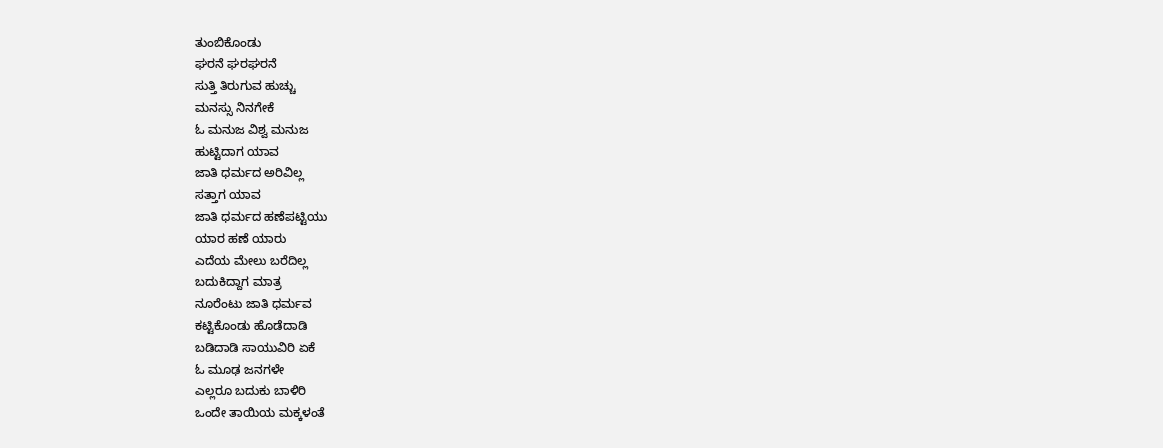ತುಂಬಿಕೊಂಡು
ಘರನೆ ಘರಘರನೆ
ಸುತ್ತಿ ತಿರುಗುವ ಹುಚ್ಚು
ಮನಸ್ಸು ನಿನಗೇಕೆ
ಓ ಮನುಜ ವಿಶ್ವ ಮನುಜ
ಹುಟ್ಟಿದಾಗ ಯಾವ
ಜಾತಿ ಧರ್ಮದ ಅರಿವಿಲ್ಲ
ಸತ್ತಾಗ ಯಾವ
ಜಾತಿ ಧರ್ಮದ ಹಣೆಪಟ್ಟಿಯು
ಯಾರ ಹಣೆ ಯಾರು
ಎದೆಯ ಮೇಲು ಬರೆದಿಲ್ಲ
ಬದುಕಿದ್ದಾಗ ಮಾತ್ರ
ನೂರೆಂಟು ಜಾತಿ ಧರ್ಮವ
ಕಟ್ಟಿಕೊಂಡು ಹೊಡೆದಾಡಿ
ಬಡಿದಾಡಿ ಸಾಯುವಿರಿ ಏಕೆ
ಓ ಮೂಢ ಜನಗಳೇ
ಎಲ್ಲರೂ ಬದುಕು ಬಾಳಿರಿ
ಒಂದೇ ತಾಯಿಯ ಮಕ್ಕಳಂತೆ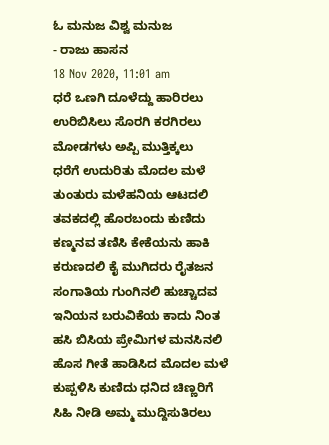ಓ ಮನುಜ ವಿಶ್ವ ಮನುಜ
- ರಾಜು ಹಾಸನ
18 Nov 2020, 11:01 am
ಧರೆ ಒಣಗಿ ದೂಳೆದ್ದು ಹಾರಿರಲು
ಉರಿಬಿಸಿಲು ಸೊರಗಿ ಕರಗಿರಲು
ಮೋಡಗಳು ಅಪ್ಪಿ ಮುತ್ತಿಕ್ಕಲು
ಧರೆಗೆ ಉದುರಿತು ಮೊದಲ ಮಳೆ
ತುಂತುರು ಮಳೆಹನಿಯ ಆಟದಲಿ
ತವಕದಲ್ಲಿ ಹೊರಬಂದು ಕುಣಿದು
ಕಣ್ಮನವ ತಣಿಸಿ ಕೇಕೆಯನು ಹಾಕಿ
ಕರುಣದಲಿ ಕೈ ಮುಗಿದರು ರೈತಜನ
ಸಂಗಾತಿಯ ಗುಂಗಿನಲಿ ಹುಚ್ಚಾದವ
ಇನಿಯನ ಬರುವಿಕೆಯ ಕಾದು ನಿಂತ
ಹಸಿ ಬಿಸಿಯ ಪ್ರೇಮಿಗಳ ಮನಸಿನಲಿ
ಹೊಸ ಗೀತೆ ಹಾಡಿಸಿದ ಮೊದಲ ಮಳೆ
ಕುಪ್ಪಳಿಸಿ ಕುಣಿದು ಧನಿದ ಚಿಣ್ಣರಿಗೆ
ಸಿಹಿ ನೀಡಿ ಅಮ್ಮ ಮುದ್ದಿಸುತಿರಲು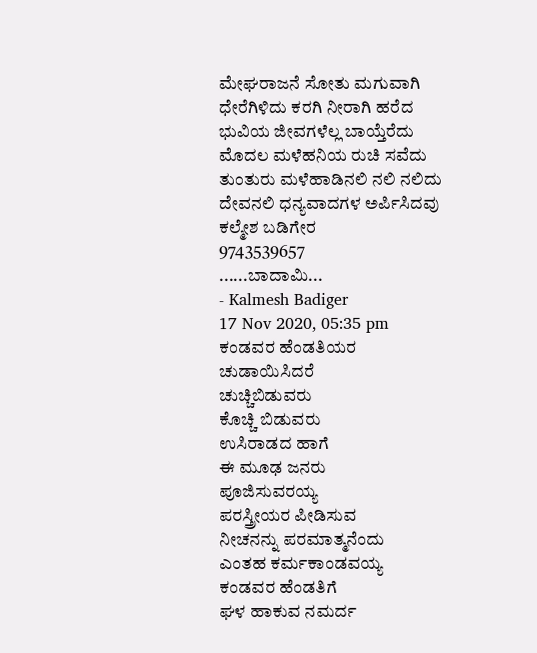ಮೇಘರಾಜನೆ ಸೋತು ಮಗುವಾಗಿ
ಧೇರೆಗಿಳಿದು ಕರಗಿ ನೀರಾಗಿ ಹರೆದ
ಭುವಿಯ ಜೀವಗಳೆಲ್ಲ ಬಾಯ್ತೆರೆದು
ಮೊದಲ ಮಳೆಹನಿಯ ರುಚಿ ಸವೆದು
ತುಂತುರು ಮಳೆಹಾಡಿನಲಿ ನಲಿ ನಲಿದು
ದೇವನಲಿ ಧನ್ಯವಾದಗಳ ಅರ್ಪಿಸಿದವು
ಕಲ್ಮೇಶ ಬಡಿಗೇರ
9743539657
......ಬಾದಾಮಿ...
- Kalmesh Badiger
17 Nov 2020, 05:35 pm
ಕಂಡವರ ಹೆಂಡತಿಯರ
ಚುಡಾಯಿಸಿದರೆ
ಚುಚ್ಚಿಬಿಡುವರು
ಕೊಚ್ಚಿ ಬಿಡುವರು
ಉಸಿರಾಡದ ಹಾಗೆ
ಈ ಮೂಢ ಜನರು
ಪೂಜಿಸುವರಯ್ಯ
ಪರಸ್ತ್ರೀಯರ ಪೀಡಿಸುವ
ನೀಚನನ್ನು ಪರಮಾತ್ಮನೆಂದು
ಎಂತಹ ಕರ್ಮಕಾಂಡವಯ್ಯ
ಕಂಡವರ ಹೆಂಡತಿಗೆ
ಘಳ ಹಾಕುವ ನಮರ್ದ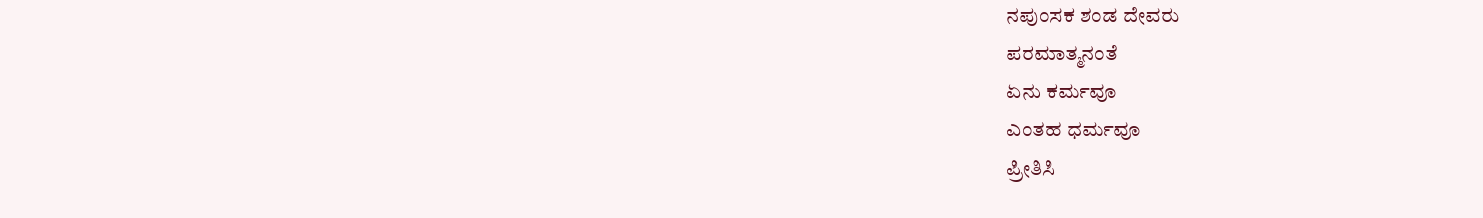ನಪುಂಸಕ ಶಂಡ ದೇವರು
ಪರಮಾತ್ಮನಂತೆ
ಏನು ಕರ್ಮವೂ
ಎಂತಹ ಧರ್ಮವೂ
ಪ್ರೀತಿಸಿ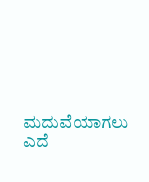ಮದುವೆಯಾಗಲು
ಎದೆ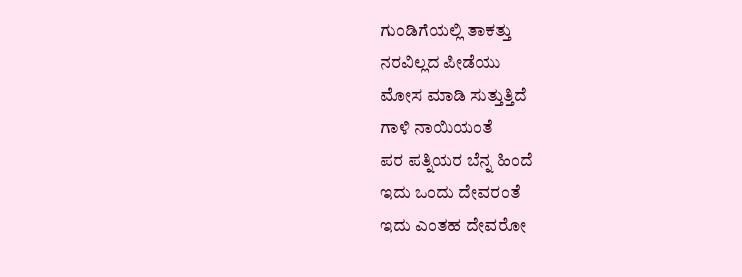ಗುಂಡಿಗೆಯಲ್ಲಿ ತಾಕತ್ತು
ನರವಿಲ್ಲದ ಪೀಡೆಯು
ಮೋಸ ಮಾಡಿ ಸುತ್ತುತ್ತಿದೆ
ಗಾಳಿ ನಾಯಿಯಂತೆ
ಪರ ಪತ್ನಿಯರ ಬೆನ್ನ ಹಿಂದೆ
ಇದು ಒಂದು ದೇವರಂತೆ
ಇದು ಎಂತಹ ದೇವರೋ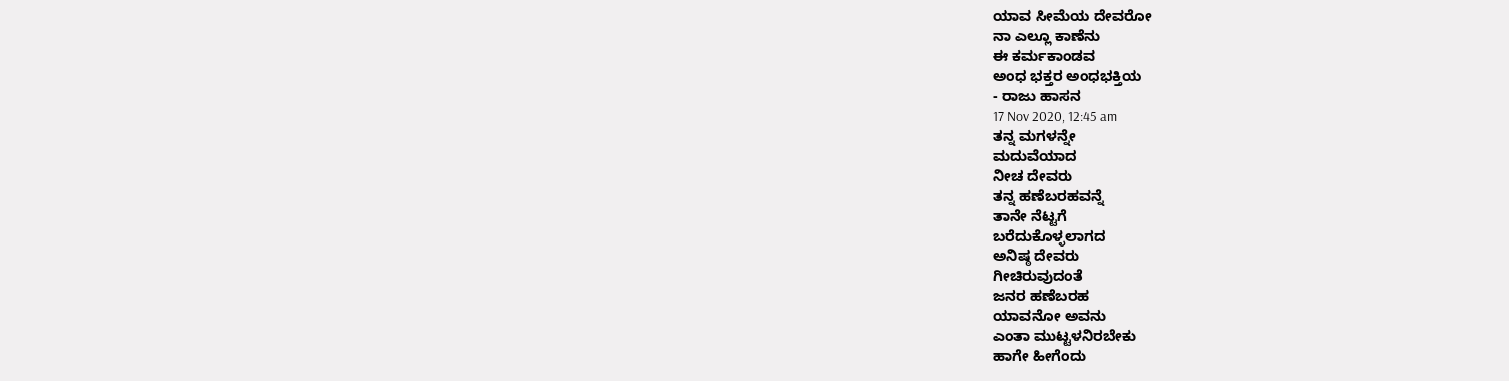ಯಾವ ಸೀಮೆಯ ದೇವರೋ
ನಾ ಎಲ್ಲೂ ಕಾಣೆನು
ಈ ಕರ್ಮಕಾಂಡವ
ಅಂಧ ಭಕ್ತರ ಅಂಧಭಕ್ತಿಯ
- ರಾಜು ಹಾಸನ
17 Nov 2020, 12:45 am
ತನ್ನ ಮಗಳನ್ನೇ
ಮದುವೆಯಾದ
ನೀಚ ದೇವರು
ತನ್ನ ಹಣೆಬರಹವನ್ನೆ
ತಾನೇ ನೆಟ್ಟಗೆ
ಬರೆದುಕೊಳ್ಳಲಾಗದ
ಅನಿಷ್ಠ ದೇವರು
ಗೀಚಿರುವುದಂತೆ
ಜನರ ಹಣೆಬರಹ
ಯಾವನೋ ಅವನು
ಎಂತಾ ಮುಟ್ಟಳನಿರಬೇಕು
ಹಾಗೇ ಹೀಗೆಂದು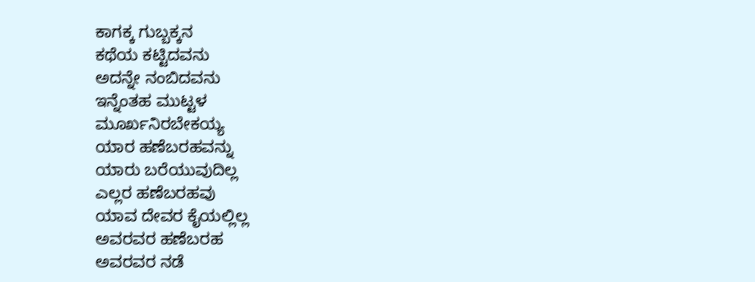ಕಾಗಕ್ಕ ಗುಬ್ಬಕ್ಕನ
ಕಥೆಯ ಕಟ್ಟಿದವನು
ಅದನ್ನೇ ನಂಬಿದವನು
ಇನ್ನೆಂತಹ ಮುಟ್ಟಳ
ಮೂರ್ಖನಿರಬೇಕಯ್ಯ
ಯಾರ ಹಣೆಬರಹವನ್ನು
ಯಾರು ಬರೆಯುವುದಿಲ್ಲ
ಎಲ್ಲರ ಹಣೆಬರಹವು
ಯಾವ ದೇವರ ಕೈಯಲ್ಲಿಲ್ಲ
ಅವರವರ ಹಣೆಬರಹ
ಅವರವರ ನಡೆ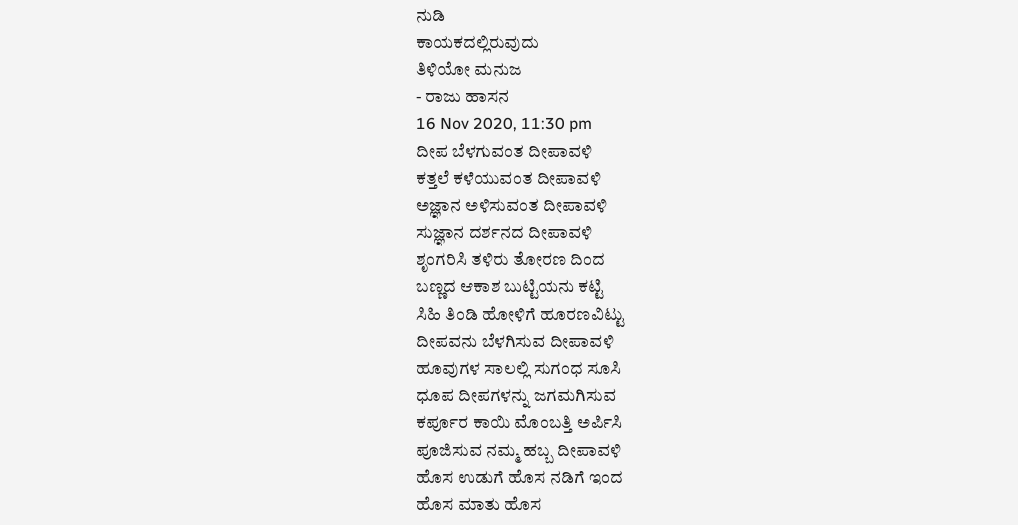ನುಡಿ
ಕಾಯಕದಲ್ಲಿರುವುದು
ತಿಳಿಯೋ ಮನುಜ
- ರಾಜು ಹಾಸನ
16 Nov 2020, 11:30 pm
ದೀಪ ಬೆಳಗುವಂತ ದೀಪಾವಳಿ
ಕತ್ತಲೆ ಕಳೆಯುವಂತ ದೀಪಾವಳಿ
ಅಜ್ಞಾನ ಅಳಿಸುವಂತ ದೀಪಾವಳಿ
ಸುಜ್ಞಾನ ದರ್ಶನದ ದೀಪಾವಳಿ
ಶೃಂಗರಿಸಿ ತಳಿರು ತೋರಣ ದಿಂದ
ಬಣ್ಣದ ಆಕಾಶ ಬುಟ್ಟಿಯನು ಕಟ್ಟಿ
ಸಿಹಿ ತಿಂಡಿ ಹೋಳಿಗೆ ಹೂರಣವಿಟ್ಟು
ದೀಪವನು ಬೆಳಗಿಸುವ ದೀಪಾವಳಿ
ಹೂವುಗಳ ಸಾಲಲ್ಲಿ ಸುಗಂಧ ಸೂಸಿ
ಧೂಪ ದೀಪಗಳನ್ನು ಜಗಮಗಿಸುವ
ಕರ್ಪೂರ ಕಾಯಿ ಮೊಂಬತ್ತಿ ಅರ್ಪಿಸಿ
ಪೂಜಿಸುವ ನಮ್ಮ ಹಬ್ಬ ದೀಪಾವಳಿ
ಹೊಸ ಉಡುಗೆ ಹೊಸ ನಡಿಗೆ ಇಂದ
ಹೊಸ ಮಾತು ಹೊಸ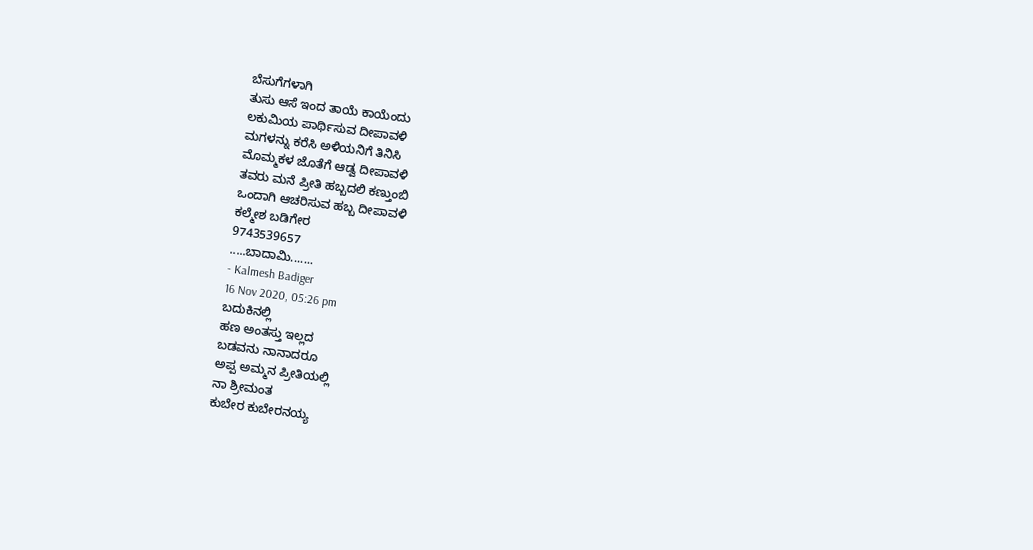ಬೆಸುಗೆಗಳಾಗಿ
ತುಸು ಆಸೆ ಇಂದ ತಾಯೆ ಕಾಯೆಂದು
ಲಕುಮಿಯ ಪಾರ್ಥಿಸುವ ದೀಪಾವಳಿ
ಮಗಳನ್ನು ಕರೆಸಿ ಅಳಿಯನಿಗೆ ತಿನಿಸಿ
ಮೊಮ್ಮಕಳ ಜೊತೆಗೆ ಆಡ್ವ ದೀಪಾವಳಿ
ತವರು ಮನೆ ಪ್ರೀತಿ ಹಬ್ಬದಲಿ ಕಣ್ತುಂಬಿ
ಒಂದಾಗಿ ಆಚರಿಸುವ ಹಬ್ಬ ದೀಪಾವಳಿ
ಕಲ್ಮೇಶ ಬಡಿಗೇರ
9743539657
.....ಬಾದಾಮಿ.......
- Kalmesh Badiger
16 Nov 2020, 05:26 pm
ಬದುಕಿನಲ್ಲಿ
ಹಣ ಅಂತಸ್ತು ಇಲ್ಲದ
ಬಡವನು ನಾನಾದರೂ
ಅಪ್ಪ ಅಮ್ಮನ ಪ್ರೀತಿಯಲ್ಲಿ
ನಾ ಶ್ರೀಮಂತ
ಕುಬೇರ ಕುಬೇರನಯ್ಯ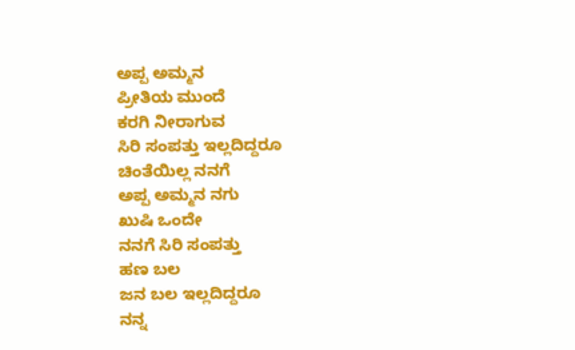ಅಪ್ಪ ಅಮ್ಮನ
ಪ್ರೀತಿಯ ಮುಂದೆ
ಕರಗಿ ನೀರಾಗುವ
ಸಿರಿ ಸಂಪತ್ತು ಇಲ್ಲದಿದ್ದರೂ
ಚಿಂತೆಯಿಲ್ಲ ನನಗೆ
ಅಪ್ಪ ಅಮ್ಮನ ನಗು
ಖುಷಿ ಒಂದೇ
ನನಗೆ ಸಿರಿ ಸಂಪತ್ತು
ಹಣ ಬಲ
ಜನ ಬಲ ಇಲ್ಲದಿದ್ದರೂ
ನನ್ನ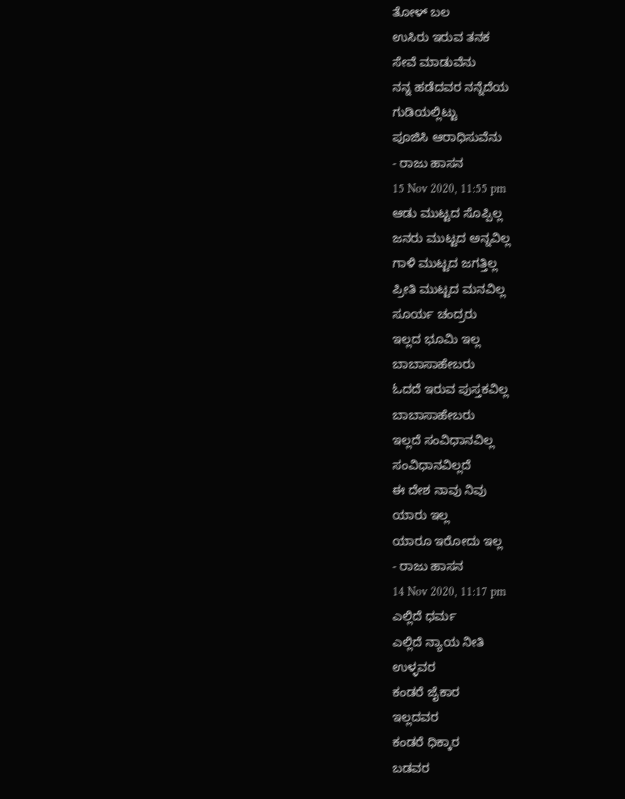ತೋಳ್ ಬಲ
ಉಸಿರು ಇರುವ ತನಕ
ಸೇವೆ ಮಾಡುವೆನು
ನನ್ನ ಹಡೆದವರ ನನ್ನೆದೆಯ
ಗುಡಿಯಲ್ಲಿಟ್ಟು
ಪೂಜಿಸಿ ಆರಾಧಿಸುವೆನು
- ರಾಜು ಹಾಸನ
15 Nov 2020, 11:55 pm
ಆಡು ಮುಟ್ಟದ ಸೊಪ್ಪಿಲ್ಲ
ಜನರು ಮುಟ್ಟದ ಅನ್ನವಿಲ್ಲ
ಗಾಳಿ ಮುಟ್ಟದ ಜಗತ್ತಿಲ್ಲ
ಪ್ರೀತಿ ಮುಟ್ಟದ ಮನವಿಲ್ಲ
ಸೂರ್ಯ ಚಂದ್ರರು
ಇಲ್ಲದ ಭೂಮಿ ಇಲ್ಲ
ಬಾಬಾಸಾಹೇಬರು
ಓದದೆ ಇರುವ ಪುಸ್ತಕವಿಲ್ಲ
ಬಾಬಾಸಾಹೇಬರು
ಇಲ್ಲದೆ ಸಂವಿಧಾನವಿಲ್ಲ
ಸಂವಿಧಾನವಿಲ್ಲದೆ
ಈ ದೇಶ ನಾವು ನಿವು
ಯಾರು ಇಲ್ಲ
ಯಾರೂ ಇರೋದು ಇಲ್ಲ
- ರಾಜು ಹಾಸನ
14 Nov 2020, 11:17 pm
ಎಲ್ಲಿದೆ ಧರ್ಮ
ಎಲ್ಲಿದೆ ನ್ಯಾಯ ನೀತಿ
ಉಳ್ಳವರ
ಕಂಡರೆ ಜೈಕಾರ
ಇಲ್ಲದವರ
ಕಂಡರೆ ಧಿಕ್ಕಾರ
ಬಡವರ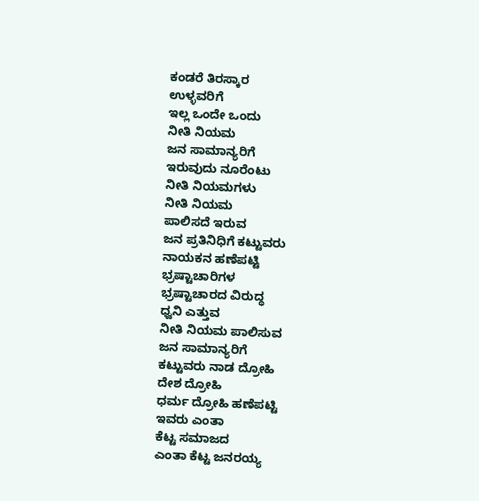ಕಂಡರೆ ತಿರಸ್ಕಾರ
ಉಳ್ಳವರಿಗೆ
ಇಲ್ಲ ಒಂದೇ ಒಂದು
ನೀತಿ ನಿಯಮ
ಜನ ಸಾಮಾನ್ಯರಿಗೆ
ಇರುವುದು ನೂರೆಂಟು
ನೀತಿ ನಿಯಮಗಳು
ನೀತಿ ನಿಯಮ
ಪಾಲಿಸದೆ ಇರುವ
ಜನ ಪ್ರತಿನಿಧಿಗೆ ಕಟ್ಟುವರು
ನಾಯಕನ ಹಣೆಪಟ್ಟಿ
ಭ್ರಷ್ಟಾಚಾರಿಗಳ
ಭ್ರಷ್ಟಾಚಾರದ ವಿರುದ್ಧ
ಧ್ವನಿ ಎತ್ತುವ
ನೀತಿ ನಿಯಮ ಪಾಲಿಸುವ
ಜನ ಸಾಮಾನ್ಯರಿಗೆ
ಕಟ್ಟುವರು ನಾಡ ದ್ರೋಹಿ
ದೇಶ ದ್ರೋಹಿ
ಧರ್ಮ ದ್ರೋಹಿ ಹಣೆಪಟ್ಟಿ
ಇವರು ಎಂತಾ
ಕೆಟ್ಟ ಸಮಾಜದ
ಎಂತಾ ಕೆಟ್ಟ ಜನರಯ್ಯ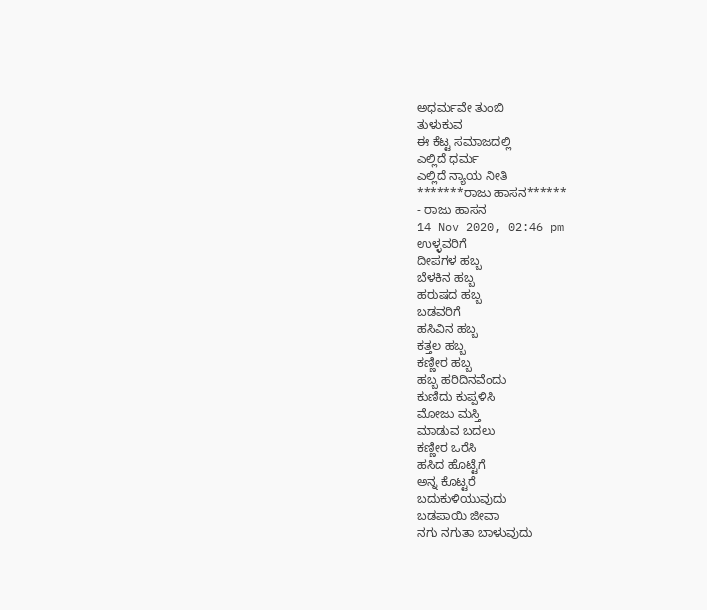ಅಧರ್ಮವೇ ತುಂಬಿ
ತುಳುಕುವ
ಈ ಕೆಟ್ಟ ಸಮಾಜದಲ್ಲಿ
ಎಲ್ಲಿದೆ ಧರ್ಮ
ಎಲ್ಲಿದೆ ನ್ಯಾಯ ನೀತಿ
*******ರಾಜು ಹಾಸನ******
- ರಾಜು ಹಾಸನ
14 Nov 2020, 02:46 pm
ಉಳ್ಳವರಿಗೆ
ದೀಪಗಳ ಹಬ್ಬ
ಬೆಳಕಿನ ಹಬ್ಬ
ಹರುಷದ ಹಬ್ಬ
ಬಡವರಿಗೆ
ಹಸಿವಿನ ಹಬ್ಬ
ಕತ್ತಲ ಹಬ್ಬ
ಕಣ್ಣೀರ ಹಬ್ಬ
ಹಬ್ಬ ಹರಿದಿನವೆಂದು
ಕುಣಿದು ಕುಪ್ಪಳಿಸಿ
ಮೋಜು ಮಸ್ತಿ
ಮಾಡುವ ಬದಲು
ಕಣ್ಣೀರ ಒರೆಸಿ
ಹಸಿದ ಹೊಟ್ಟೆಗೆ
ಅನ್ನ ಕೊಟ್ಟರೆ
ಬದುಕುಳಿಯುವುದು
ಬಡಪಾಯಿ ಜೀವಾ
ನಗು ನಗುತಾ ಬಾಳುವುದು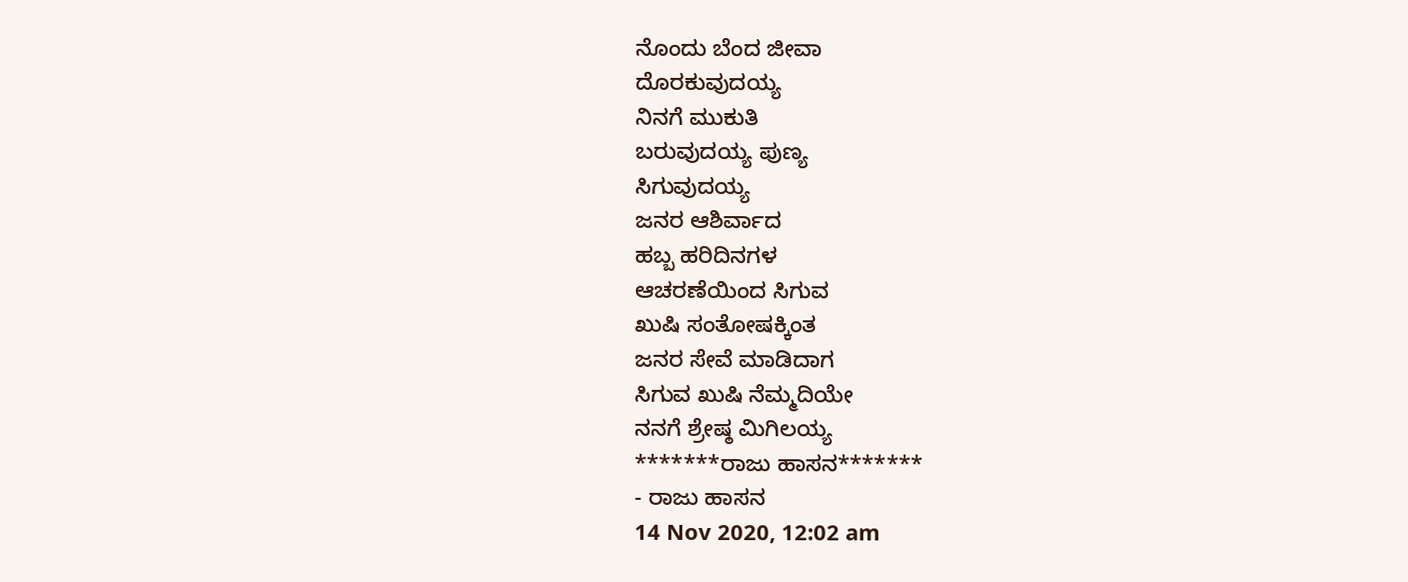ನೊಂದು ಬೆಂದ ಜೀವಾ
ದೊರಕುವುದಯ್ಯ
ನಿನಗೆ ಮುಕುತಿ
ಬರುವುದಯ್ಯ ಪುಣ್ಯ
ಸಿಗುವುದಯ್ಯ
ಜನರ ಆಶಿರ್ವಾದ
ಹಬ್ಬ ಹರಿದಿನಗಳ
ಆಚರಣೆಯಿಂದ ಸಿಗುವ
ಖುಷಿ ಸಂತೋಷಕ್ಕಿಂತ
ಜನರ ಸೇವೆ ಮಾಡಿದಾಗ
ಸಿಗುವ ಖುಷಿ ನೆಮ್ಮದಿಯೇ
ನನಗೆ ಶ್ರೇಷ್ಠ ಮಿಗಿಲಯ್ಯ
*******ರಾಜು ಹಾಸನ*******
- ರಾಜು ಹಾಸನ
14 Nov 2020, 12:02 am